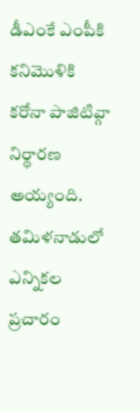డీఎంకే ఎంపీకి కనిమొళికి కరోనా పాజిటివ్గా నిర్థారణ అయ్యంది. తమిళనాడులో ఎన్నికల ప్రచారం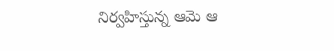నిర్వహిస్తున్న ఆమె ఆ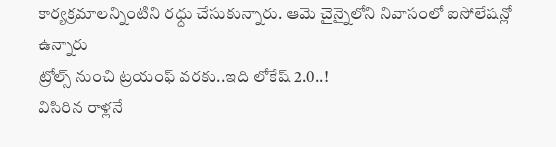కార్యక్రమాలన్నింటిని రధ్దు చేసుకున్నారు. ఆమె చైన్నైలోని నివాసంలో ఐసోలేషన్లో ఉన్నారు
ట్రోల్స్ నుంచి ట్రయంఫ్ వరకు..ఇది లోకేష్ 2.0..!
విసిరిన రాళ్లనే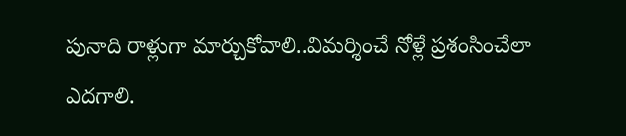పునాది రాళ్లుగా మార్చుకోవాలి..విమర్శించే నోళ్లే ప్రశంసించేలా ఎదగాలి.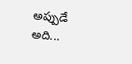అప్పుడే అది...